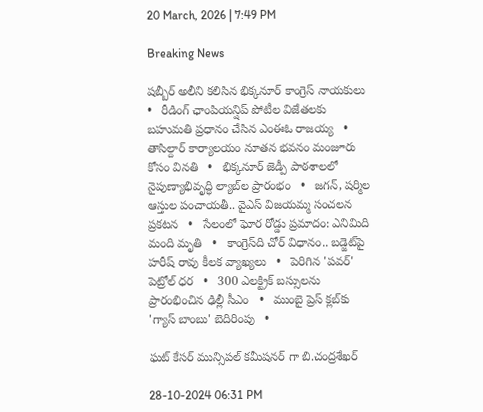20 March, 2026 | 7:49 PM

Breaking News

షబ్బీర్ అలీని కలిసిన భిక్కనూర్ కాంగ్రెస్ నాయకులు   •   రీడింగ్ ఛాంపియన్షిప్ పోటీల విజేతలకు బహుమతి ప్రధానం చేసిన ఎంఈఓ రాజయ్య   •   తాసిల్దార్ కార్యాలయం నూతన భవనం మంజూరు కోసం వినతి   •   భిక్కనూర్ జెడ్పీ పాఠశాలలో నైపుణ్యాభివృద్ధి ల్యాబ్‌ల ప్రారంభం   •   జగన్, షర్మిల ఆస్తుల పంచాయతీ.. వైఎస్ విజయమ్మ సంచలన ప్రకటన   •   సేలంలో ఘోర రోడ్డు ప్రమాదం: ఎనిమిది మంది మృతి   •   కాంగ్రెస్‌ది చోర్ విధానం.. బడ్జెట్‌పై హరీష్ రావు కీలక వ్యాఖ్యలు   •   పెరిగిన 'పవర్‌' పెట్రోల్‌ ధర   •   300 ఎలక్ట్రిక్ బస్సులను ప్రారంభించిన ఢిల్లీ సీఎం   •   ముంబై ప్రెస్ క్లబ్‌కు 'గ్యాస్ బాంబు' బెదిరింపు   •

ఘట్ కేసర్ మున్సిపల్ కమీషనర్ గా బి.చంద్రశేఖర్

28-10-2024 06:31 PM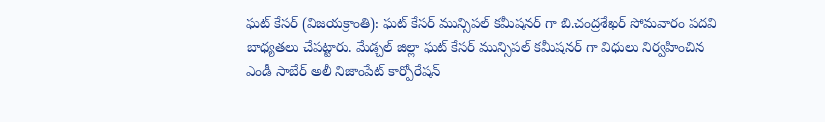ఘట్ కేసర్ (విజయక్రాంతి): ఘట్ కేసర్ మున్సిపల్ కమీషనర్ గా బి.చంద్రశేఖర్ సోమవారం పదవి బాధ్యతలు చేపట్టారు. మేడ్చల్ జిల్లా ఘట్ కేసర్ మున్సిపల్ కమీషనర్ గా విధులు నిర్వహించిన ఎండీ సాబేర్ అలీ నిజాంపేట్ కార్పోరేషన్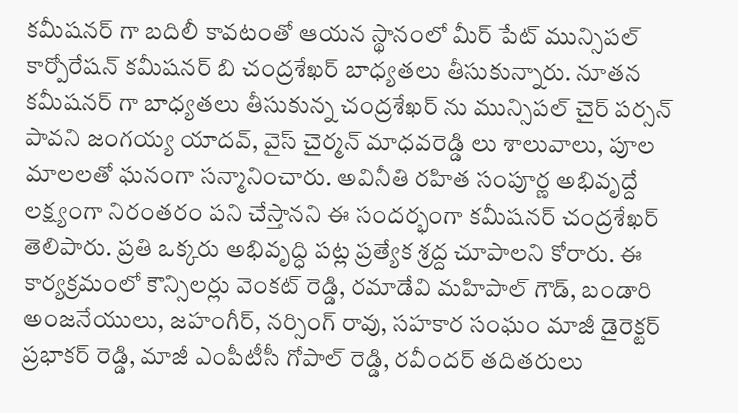కమీషనర్ గా బదిలీ కావటంతో ఆయన స్థానంలో మీర్ పేట్ మున్సిపల్ కార్పోరేషన్ కమీషనర్ బి చంద్రశేఖర్ బాధ్యతలు తీసుకున్నారు. నూతన కమీషనర్ గా బాధ్యతలు తీసుకున్న చంద్రశేఖర్ ను మున్సిపల్ చైర్ పర్సన్ పావని జంగయ్య యాదవ్, వైస్ చైర్మన్ మాధవరెడ్డి లు శాలువాలు, పూల మాలలతో ఘనంగా సన్మానించారు. అవినీతి రహిత సంపూర్ణ అభివృద్దే లక్ష్యంగా నిరంతరం పని చేస్తానని ఈ సందర్భంగా కమీషనర్ చంద్రశేఖర్ తెలిపారు. ప్రతి ఒక్కరు అభివృద్ధి పట్ల ప్రత్యేక శ్రద్ద చూపాలని కోరారు. ఈ కార్యక్రమంలో కౌన్సిలర్లు వెంకట్ రెడ్డి, రమాడేవి మహిపాల్ గౌడ్, బండారి అంజనేయులు, జహంగీర్, నర్సింగ్ రావు, సహకార సంఘం మాజీ డైరెక్టర్ ప్రభాకర్ రెడ్డి, మాజీ ఎంపీటీసీ గోపాల్ రెడ్డి, రవీందర్ తదితరులు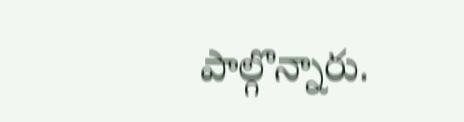పాల్గొన్నారు.